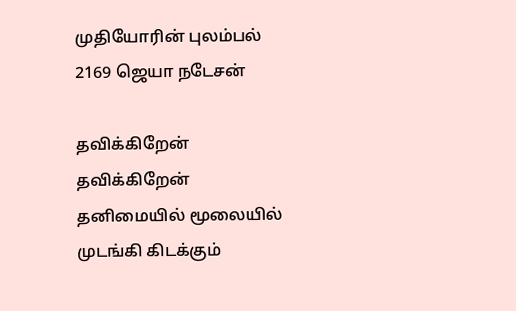முதியோரின் புலம்பல் 2169 ஜெயா நடேசன்

தவிக்கிறேன் தவிக்கிறேன் தனிமையில் மூலையில் முடங்கி கிடக்கும்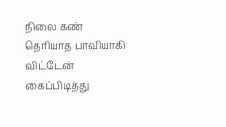நிலை கண் தெரியாத பாவியாகி விட்டேன் கைப்பிடித்து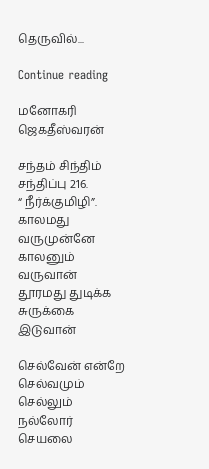தெருவில்...

Continue reading

மனோகரி ஜெகதீஸ்வரன்

சந்தம் சிந்திம் சந்திப்பு 216.
“ நீர்க்குமிழி”. காலமது வருமுன்னே
காலனும் வருவான்
தூரமது துடிக்க
சுருக்கை இடுவான்

செல்வேன் என்றே
செல்வமும் செல்லும்
நல்லோர் செயலை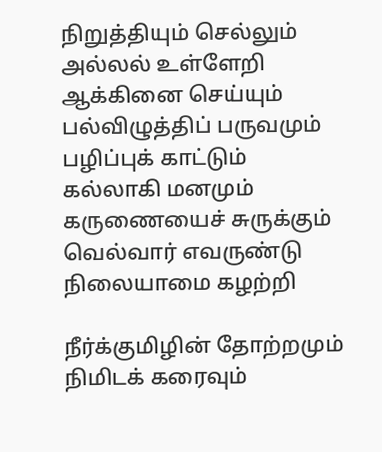நிறுத்தியும் செல்லும்
அல்லல் உள்ளேறி
ஆக்கினை செய்யும்
பல்விழுத்திப் பருவமும்
பழிப்புக் காட்டும்
கல்லாகி மனமும்
கருணையைச் சுருக்கும்
வெல்வார் எவருண்டு
நிலையாமை கழற்றி

நீர்க்குமிழின் தோற்றமும்
நிமிடக் கரைவும்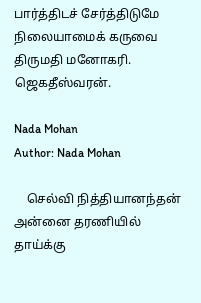பார்த்திடச் சேர்த்திடுமே நிலையாமைக் கருவை
திருமதி மனோகரி. ஜெகதீஸ்வரன்.

Nada Mohan
Author: Nada Mohan

    செல்வி நித்தியானந்தன் அன்னை தரணியில் தாய்க்கு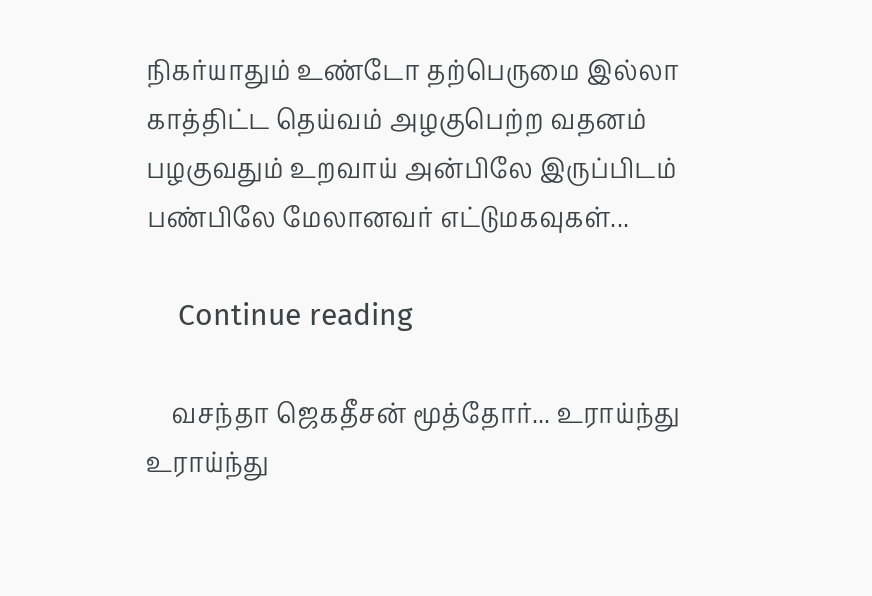நிகர்யாதும் உண்டோ தற்பெருமை இல்லா காத்திட்ட தெய்வம் அழகுபெற்ற வதனம் பழகுவதும் உறவாய் அன்பிலே இருப்பிடம் பண்பிலே மேலானவர் எட்டுமகவுகள்...

    Continue reading

    வசந்தா ஜெகதீசன் மூத்தோர்... உராய்ந்து உராய்ந்து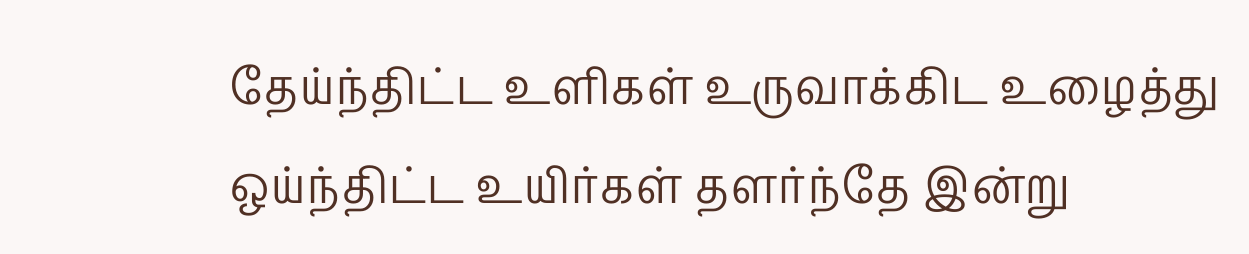தேய்ந்திட்ட உளிகள் உருவாக்கிட உழைத்து ஒய்ந்திட்ட உயிர்கள் தளர்ந்தே இன்று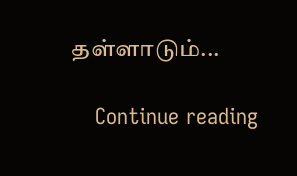தள்ளாடும்...

    Continue reading